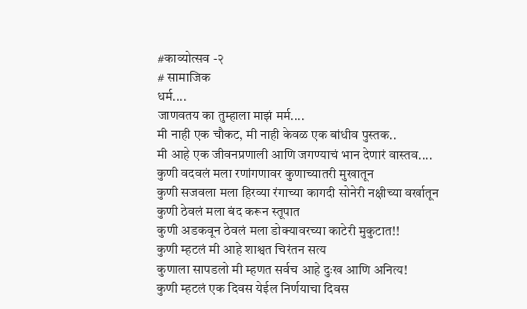#काव्योत्सव -२
# सामाजिक
धर्म....
जाणवतय का तुम्हाला माझं मर्म....
मी नाही एक चौकट, मी नाही केवळ एक बांधीव पुस्तक..
मी आहे एक जीवनप्रणाली आणि जगण्याचं भान देणारं वास्तव....
कुणी वदवलं मला रणांगणावर कुणाच्यातरी मुखातून
कुणी सजवला मला हिरव्या रंगाच्या कागदी सोनेरी नक्षीच्या वर्खातून
कुणी ठेवलं मला बंद करून स्तूपात
कुणी अडकवून ठेवलं मला डोक्यावरच्या काटेरी मुकुटात!!
कुणी म्हटलं मी आहे शाश्वत चिरंतन सत्य
कुणाला सापडलो मी म्हणत सर्वच आहे दुःख आणि अनित्य!
कुणी म्हटलं एक दिवस येईल निर्णयाचा दिवस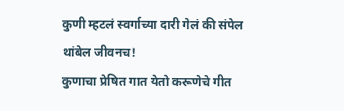कुणी म्हटलं स्वर्गाच्या दारी गेलं की संपेल थांबेल जीवनच!
कुणाचा प्रेषित गात येतो करूणेचे गीत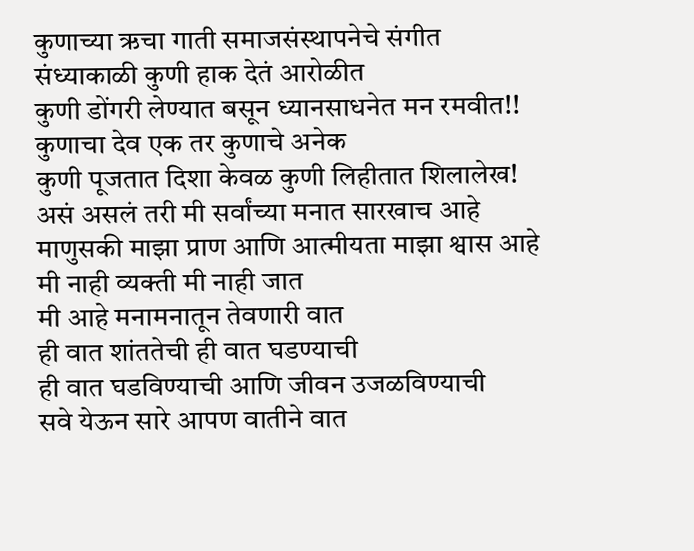कुणाच्या ऋचा गाती समाजसंस्थापनेचे संगीत
संध्याकाळी कुणी हाक देतं आरोळीत
कुणी डोंगरी लेण्यात बसून ध्यानसाधनेत मन रमवीत!!
कुणाचा देव एक तर कुणाचे अनेक
कुणी पूजतात दिशा केवळ कुणी लिहीतात शिलालेख!
असं असलं तरी मी सर्वांच्या मनात सारखाच आहे
माणुसकी माझा प्राण आणि आत्मीयता माझा श्वास आहे
मी नाही व्यक्ती मी नाही जात
मी आहे मनामनातून तेवणारी वात
ही वात शांततेची ही वात घडण्याची
ही वात घडविण्याची आणि जीवन उजळविण्याची
सवे येऊन सारे आपण वातीने वात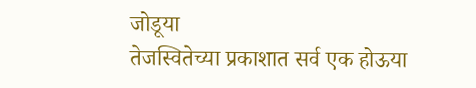जोडूया
तेजस्वितेच्या प्रकाशात सर्व एक होऊया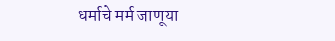धर्माचे मर्म जाणूया